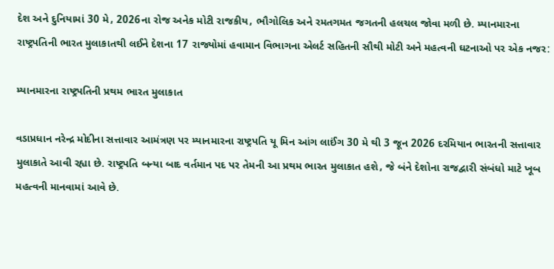દેશ અને દુનિયામાં 30 મે, 2026ના રોજ અનેક મોટી રાજકીય, ભૌગોલિક અને રમતગમત જગતની હલચલ જોવા મળી છે. મ્યાનમારના રાષ્ટ્રપતિની ભારત મુલાકાતથી લઈને દેશના 17 રાજ્યોમાં હવામાન વિભાગના એલર્ટ સહિતની સૌથી મોટી અને મહત્વની ઘટનાઓ પર એક નજર:

મ્યાનમારના રાષ્ટ્રપતિની પ્રથમ ભારત મુલાકાત

વડાપ્રધાન નરેન્દ્ર મોદીના સત્તાવાર આમંત્રણ પર મ્યાનમારના રાષ્ટ્રપતિ યૂ મિન આંગ લાઈંગ 30 મે થી 3 જૂન 2026 દરમિયાન ભારતની સત્તાવાર મુલાકાતે આવી રહ્યા છે. રાષ્ટ્રપતિ બન્યા બાદ વર્તમાન પદ પર તેમની આ પ્રથમ ભારત મુલાકાત હશે, જે બંને દેશોના રાજદ્વારી સંબંધો માટે ખૂબ મહત્વની માનવામાં આવે છે.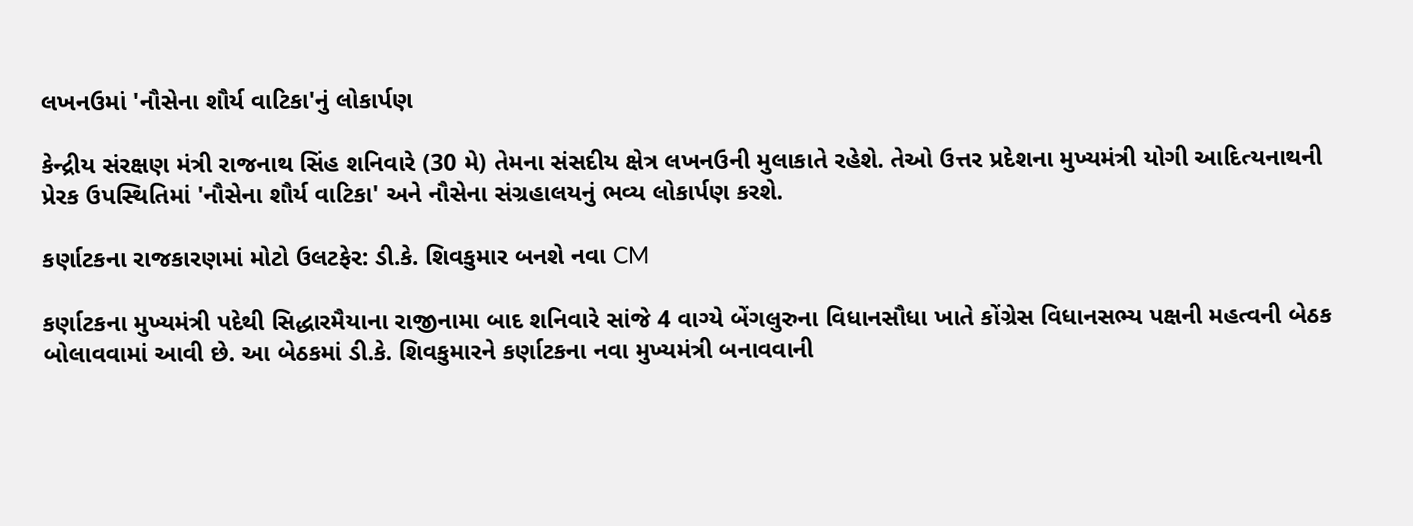લખનઉમાં 'નૌસેના શૌર્ય વાટિકા'નું લોકાર્પણ

કેન્દ્રીય સંરક્ષણ મંત્રી રાજનાથ સિંહ શનિવારે (30 મે) તેમના સંસદીય ક્ષેત્ર લખનઉની મુલાકાતે રહેશે. તેઓ ઉત્તર પ્રદેશના મુખ્યમંત્રી યોગી આદિત્યનાથની પ્રેરક ઉપસ્થિતિમાં 'નૌસેના શૌર્ય વાટિકા' અને નૌસેના સંગ્રહાલયનું ભવ્ય લોકાર્પણ કરશે.

કર્ણાટકના રાજકારણમાં મોટો ઉલટફેર: ડી.કે. શિવકુમાર બનશે નવા CM

કર્ણાટકના મુખ્યમંત્રી પદેથી સિદ્ધારમૈયાના રાજીનામા બાદ શનિવારે સાંજે 4 વાગ્યે બેંગલુરુના વિધાનસૌધા ખાતે કોંગ્રેસ વિધાનસભ્ય પક્ષની મહત્વની બેઠક બોલાવવામાં આવી છે. આ બેઠકમાં ડી.કે. શિવકુમારને કર્ણાટકના નવા મુખ્યમંત્રી બનાવવાની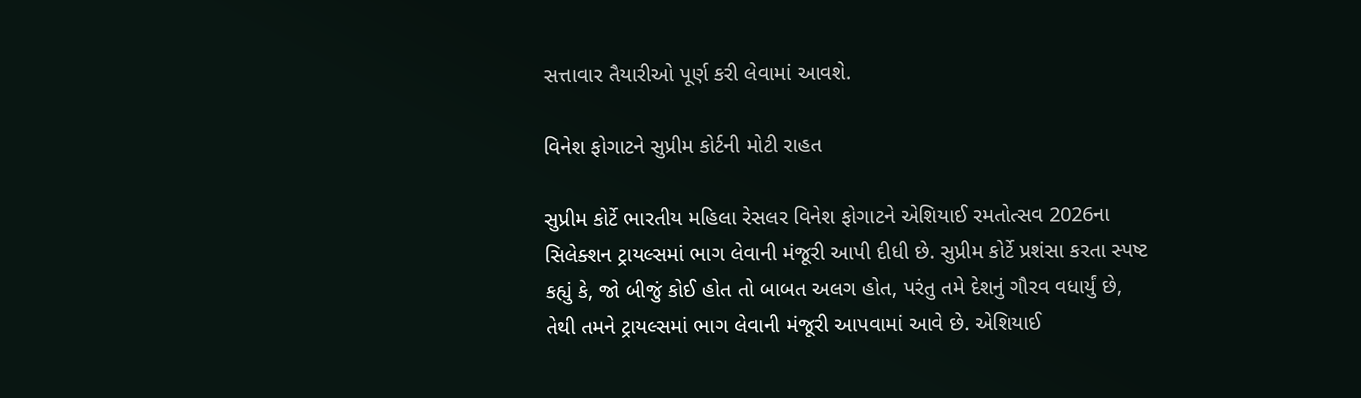સત્તાવાર તૈયારીઓ પૂર્ણ કરી લેવામાં આવશે.

વિનેશ ફોગાટને સુપ્રીમ કોર્ટની મોટી રાહત

સુપ્રીમ કોર્ટે ભારતીય મહિલા રેસલર વિનેશ ફોગાટને એશિયાઈ રમતોત્સવ 2026ના સિલેક્શન ટ્રાયલ્સમાં ભાગ લેવાની મંજૂરી આપી દીધી છે. સુપ્રીમ કોર્ટે પ્રશંસા કરતા સ્પષ્ટ કહ્યું કે, જો બીજું કોઈ હોત તો બાબત અલગ હોત, પરંતુ તમે દેશનું ગૌરવ વધાર્યું છે, તેથી તમને ટ્રાયલ્સમાં ભાગ લેવાની મંજૂરી આપવામાં આવે છે. એશિયાઈ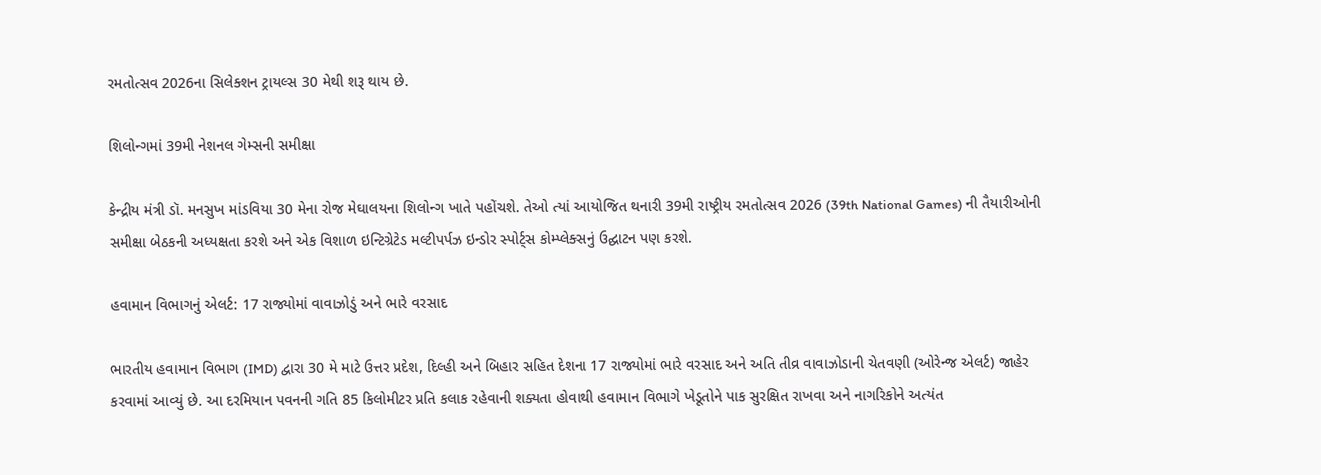રમતોત્સવ 2026ના સિલેક્શન ટ્રાયલ્સ 30 મેથી શરૂ થાય છે.

શિલોન્ગમાં 39મી નેશનલ ગેમ્સની સમીક્ષા

કેન્દ્રીય મંત્રી ડૉ. મનસુખ માંડવિયા 30 મેના રોજ મેઘાલયના શિલોન્ગ ખાતે પહોંચશે. તેઓ ત્યાં આયોજિત થનારી 39મી રાષ્ટ્રીય રમતોત્સવ 2026 (39th National Games) ની તૈયારીઓની સમીક્ષા બેઠકની અધ્યક્ષતા કરશે અને એક વિશાળ ઇન્ટિગ્રેટેડ મલ્ટીપર્પઝ ઇન્ડોર સ્પોર્ટ્સ કોમ્પ્લેક્સનું ઉદ્ઘાટન પણ કરશે.

હવામાન વિભાગનું એલર્ટ: 17 રાજ્યોમાં વાવાઝોડું અને ભારે વરસાદ

ભારતીય હવામાન વિભાગ (IMD) દ્વારા 30 મે માટે ઉત્તર પ્રદેશ, દિલ્હી અને બિહાર સહિત દેશના 17 રાજ્યોમાં ભારે વરસાદ અને અતિ તીવ્ર વાવાઝોડાની ચેતવણી (ઓરેન્જ એલર્ટ) જાહેર કરવામાં આવ્યું છે. આ દરમિયાન પવનની ગતિ 85 કિલોમીટર પ્રતિ કલાક રહેવાની શક્યતા હોવાથી હવામાન વિભાગે ખેડૂતોને પાક સુરક્ષિત રાખવા અને નાગરિકોને અત્યંત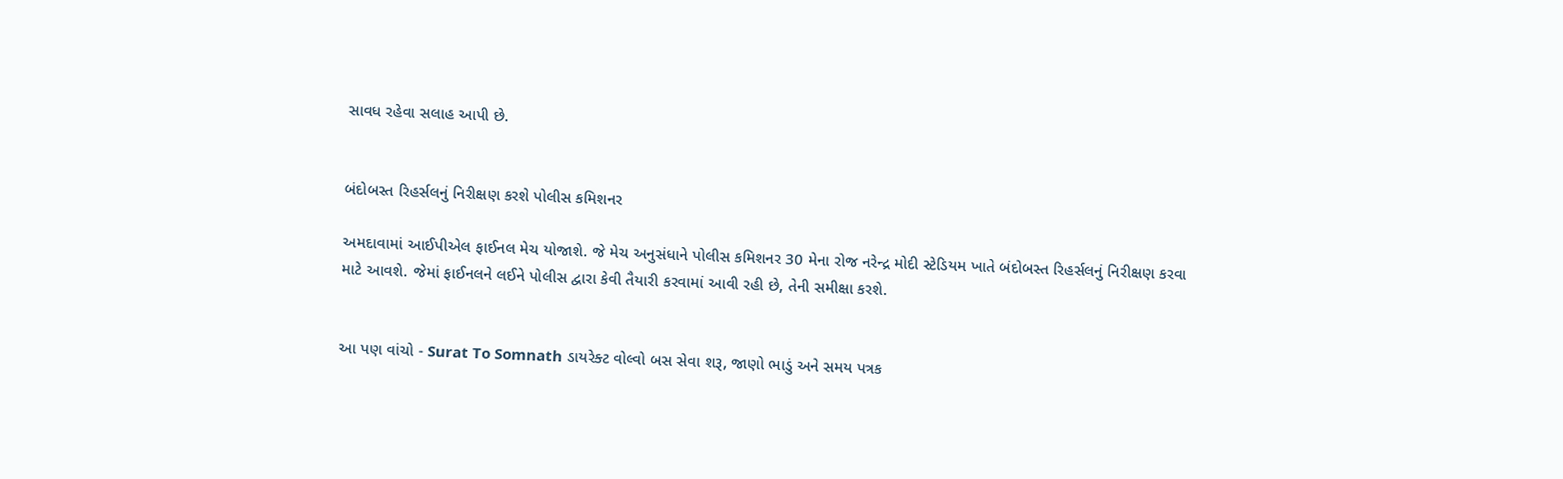સાવધ રહેવા સલાહ આપી છે.


બંદોબસ્ત રિહર્સલનું નિરીક્ષણ કરશે પોલીસ કમિશનર

અમદાવામાં આઈપીએલ ફાઈનલ મેચ યોજાશે. જે મેચ અનુસંધાને પોલીસ કમિશનર 30 મેના રોજ નરેન્દ્ર મોદી સ્ટેડિયમ ખાતે બંદોબસ્ત રિહર્સલનું નિરીક્ષણ કરવા માટે આવશે. જેમાં ફાઈનલને લઈને પોલીસ દ્વારા કેવી તૈયારી કરવામાં આવી રહી છે, તેની સમીક્ષા કરશે.


આ પણ વાંચો - Surat To Somnath ડાયરેક્ટ વોલ્વો બસ સેવા શરૂ, જાણો ભાડું અને સમય પત્રક